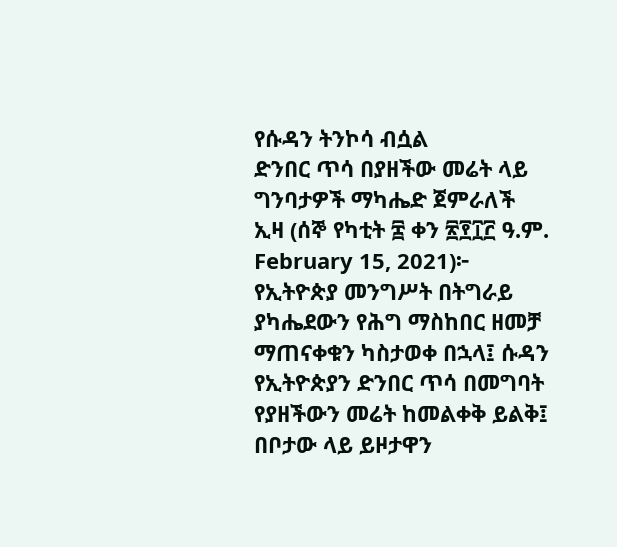የሱዳን ትንኮሳ ብሷል
ድንበር ጥሳ በያዘችው መሬት ላይ ግንባታዎች ማካሔድ ጀምራለች
ኢዛ (ሰኞ የካቲት ፰ ቀን ፳፻፲፫ ዓ.ም. February 15, 2021)፦ የኢትዮጵያ መንግሥት በትግራይ ያካሔደውን የሕግ ማስከበር ዘመቻ ማጠናቀቁን ካስታወቀ በኋላ፤ ሱዳን የኢትዮጵያን ድንበር ጥሳ በመግባት የያዘችውን መሬት ከመልቀቅ ይልቅ፤ በቦታው ላይ ይዞታዋን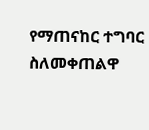የማጠናከር ተግባር ስለመቀጠልዋ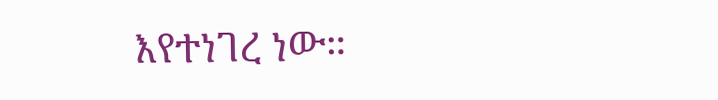እየተነገረ ነው።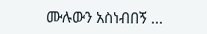ሙሉውን አስነብበኝ ...